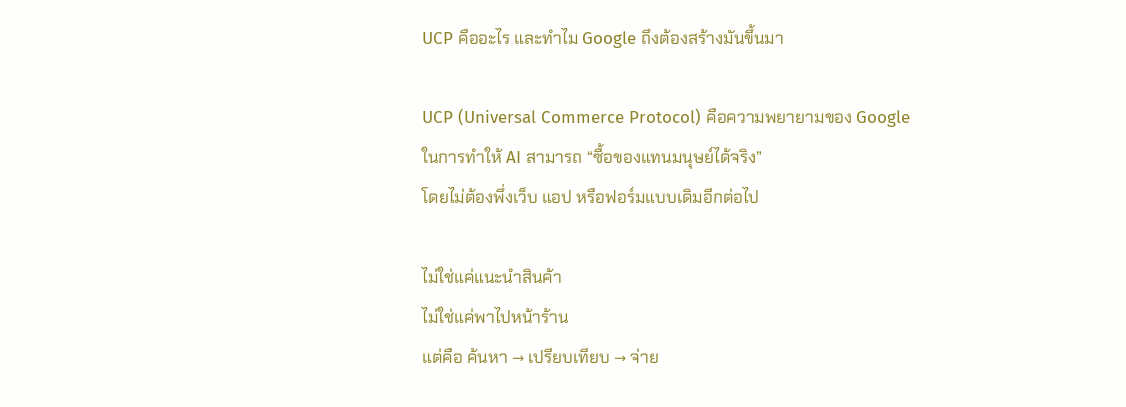UCP คืออะไร และทำไม Google ถึงต้องสร้างมันขึ้นมา

UCP (Universal Commerce Protocol) คือความพยายามของ Google
ในการทำให้ AI สามารถ “ซื้อของแทนมนุษย์ได้จริง”
โดยไม่ต้องพึ่งเว็บ แอป หรือฟอร์มแบบเดิมอีกต่อไป

ไม่ใช่แค่แนะนำสินค้า
ไม่ใช่แค่พาไปหน้าร้าน
แต่คือ ค้นหา → เปรียบเทียบ → จ่าย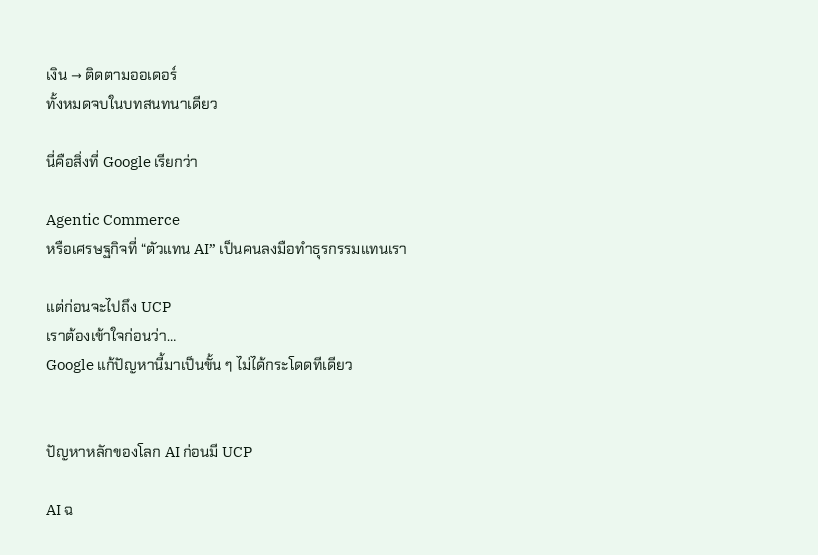เงิน → ติดตามออเดอร์
ทั้งหมดจบในบทสนทนาเดียว

นี่คือสิ่งที่ Google เรียกว่า

Agentic Commerce
หรือเศรษฐกิจที่ “ตัวแทน AI” เป็นคนลงมือทำธุรกรรมแทนเรา

แต่ก่อนจะไปถึง UCP
เราต้องเข้าใจก่อนว่า…
Google แก้ปัญหานี้มาเป็นขั้น ๆ ไม่ได้กระโดดทีเดียว


ปัญหาหลักของโลก AI ก่อนมี UCP

AI ฉ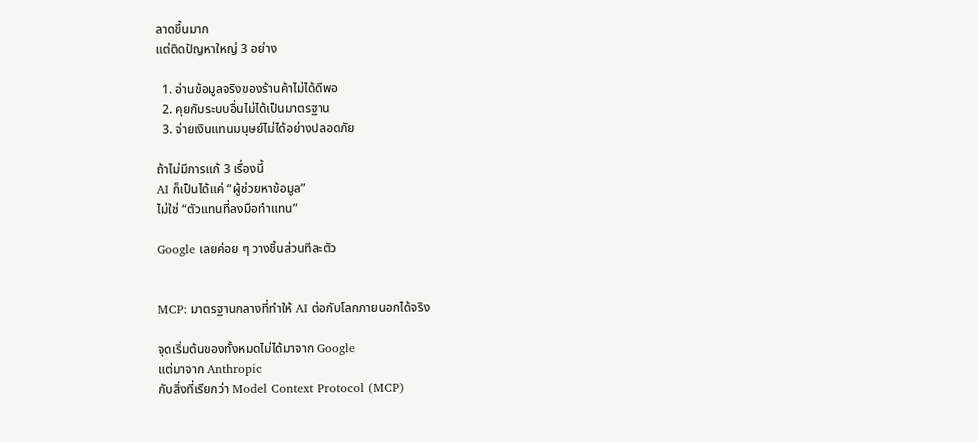ลาดขึ้นมาก
แต่ติดปัญหาใหญ่ 3 อย่าง

  1. อ่านข้อมูลจริงของร้านค้าไม่ได้ดีพอ
  2. คุยกับระบบอื่นไม่ได้เป็นมาตรฐาน
  3. จ่ายเงินแทนมนุษย์ไม่ได้อย่างปลอดภัย

ถ้าไม่มีการแก้ 3 เรื่องนี้
AI ก็เป็นได้แค่ “ผู้ช่วยหาข้อมูล”
ไม่ใช่ “ตัวแทนที่ลงมือทำแทน”

Google เลยค่อย ๆ วางชิ้นส่วนทีละตัว


MCP: มาตรฐานกลางที่ทำให้ AI ต่อกับโลกภายนอกได้จริง

จุดเริ่มต้นของทั้งหมดไม่ได้มาจาก Google
แต่มาจาก Anthropic
กับสิ่งที่เรียกว่า Model Context Protocol (MCP)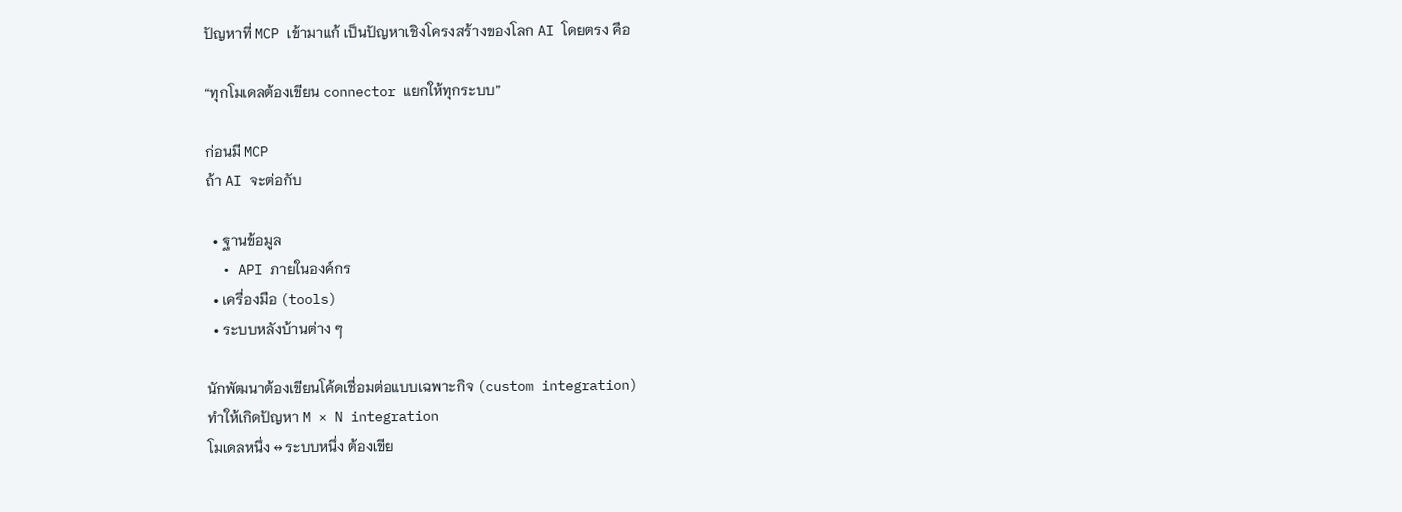ปัญหาที่ MCP เข้ามาแก้ เป็นปัญหาเชิงโครงสร้างของโลก AI โดยตรง คือ

“ทุกโมเดลต้องเขียน connector แยกให้ทุกระบบ”

ก่อนมี MCP
ถ้า AI จะต่อกับ

  • ฐานข้อมูล
  • API ภายในองค์กร
  • เครื่องมือ (tools)
  • ระบบหลังบ้านต่าง ๆ

นักพัฒนาต้องเขียนโค้ดเชื่อมต่อแบบเฉพาะกิจ (custom integration)
ทำให้เกิดปัญหา M × N integration
โมเดลหนึ่ง ↔ ระบบหนึ่ง ต้องเขีย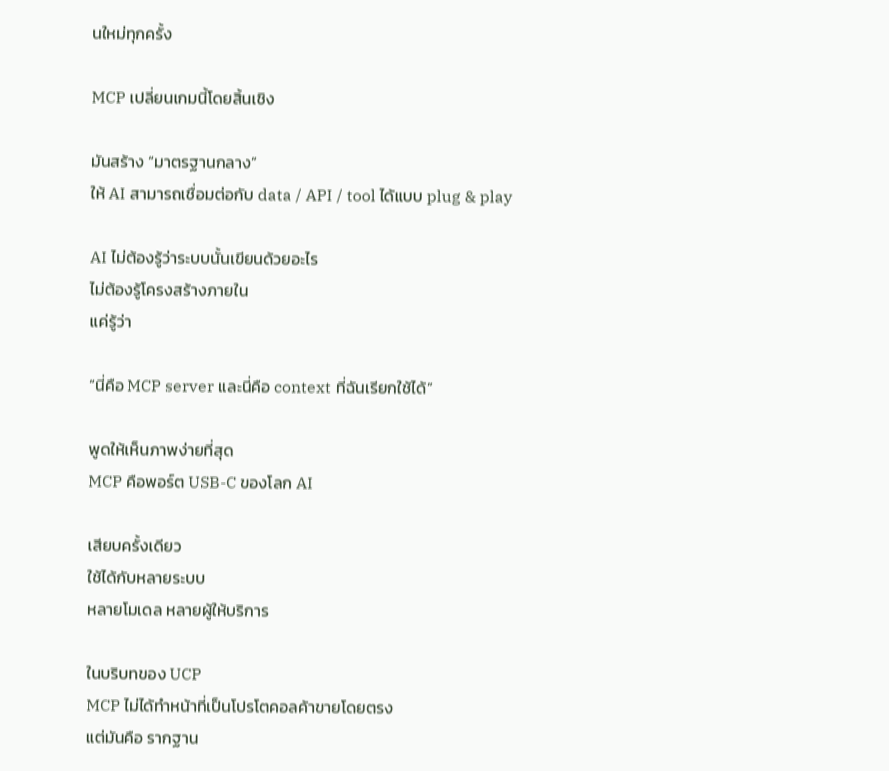นใหม่ทุกครั้ง

MCP เปลี่ยนเกมนี้โดยสิ้นเชิง

มันสร้าง “มาตรฐานกลาง”
ให้ AI สามารถเชื่อมต่อกับ data / API / tool ได้แบบ plug & play

AI ไม่ต้องรู้ว่าระบบนั้นเขียนด้วยอะไร
ไม่ต้องรู้โครงสร้างภายใน
แค่รู้ว่า

“นี่คือ MCP server และนี่คือ context ที่ฉันเรียกใช้ได้”

พูดให้เห็นภาพง่ายที่สุด
MCP คือพอร์ต USB-C ของโลก AI

เสียบครั้งเดียว
ใช้ได้กับหลายระบบ
หลายโมเดล หลายผู้ให้บริการ

ในบริบทของ UCP
MCP ไม่ได้ทำหน้าที่เป็นโปรโตคอลค้าขายโดยตรง
แต่มันคือ รากฐาน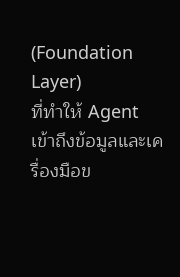(Foundation Layer)
ที่ทำให้ Agent เข้าถึงข้อมูลและเครื่องมือข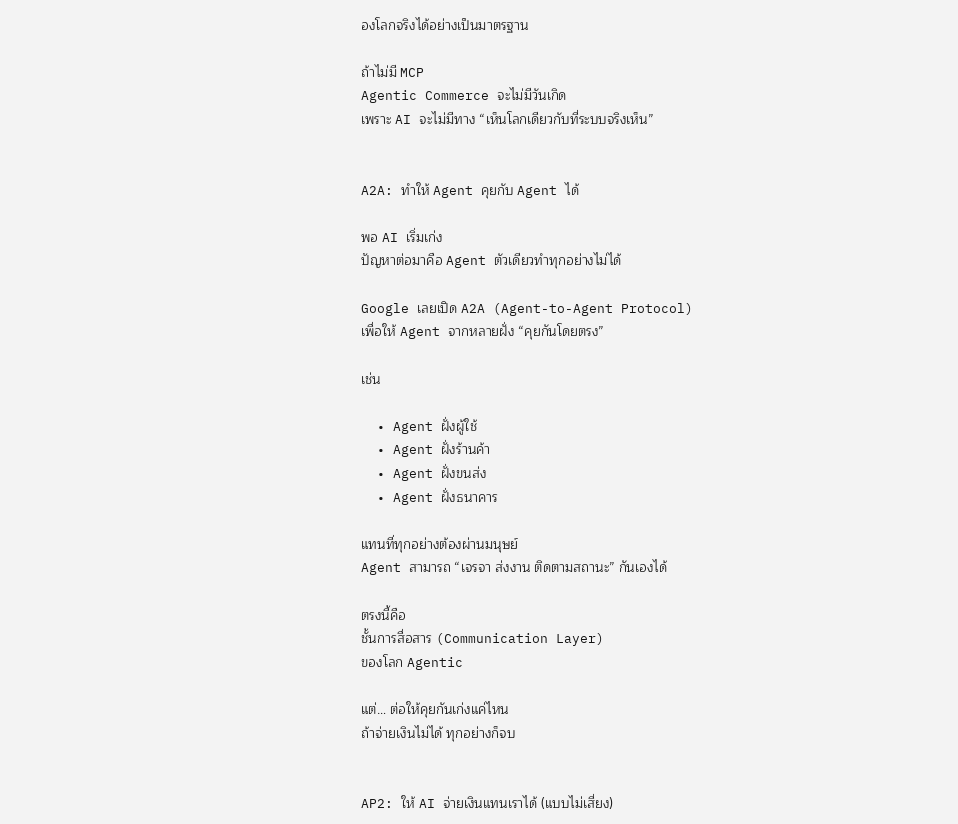องโลกจริงได้อย่างเป็นมาตรฐาน

ถ้าไม่มี MCP
Agentic Commerce จะไม่มีวันเกิด
เพราะ AI จะไม่มีทาง “เห็นโลกเดียวกับที่ระบบจริงเห็น”


A2A: ทำให้ Agent คุยกับ Agent ได้

พอ AI เริ่มเก่ง
ปัญหาต่อมาคือ Agent ตัวเดียวทำทุกอย่างไม่ได้

Google เลยเปิด A2A (Agent-to-Agent Protocol)
เพื่อให้ Agent จากหลายฝั่ง “คุยกันโดยตรง”

เช่น

  • Agent ฝั่งผู้ใช้
  • Agent ฝั่งร้านค้า
  • Agent ฝั่งขนส่ง
  • Agent ฝั่งธนาคาร

แทนที่ทุกอย่างต้องผ่านมนุษย์
Agent สามารถ “เจรจา ส่งงาน ติดตามสถานะ” กันเองได้

ตรงนี้คือ
ชั้นการสื่อสาร (Communication Layer)
ของโลก Agentic

แต่… ต่อให้คุยกันเก่งแค่ไหน
ถ้าจ่ายเงินไม่ได้ ทุกอย่างก็จบ


AP2: ให้ AI จ่ายเงินแทนเราได้ (แบบไม่เสี่ยง)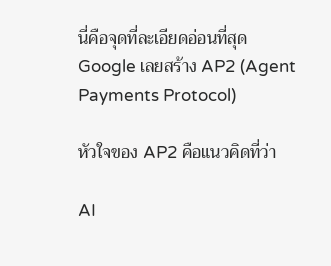นี่คือจุดที่ละเอียดอ่อนที่สุด
Google เลยสร้าง AP2 (Agent Payments Protocol)

หัวใจของ AP2 คือแนวคิดที่ว่า

AI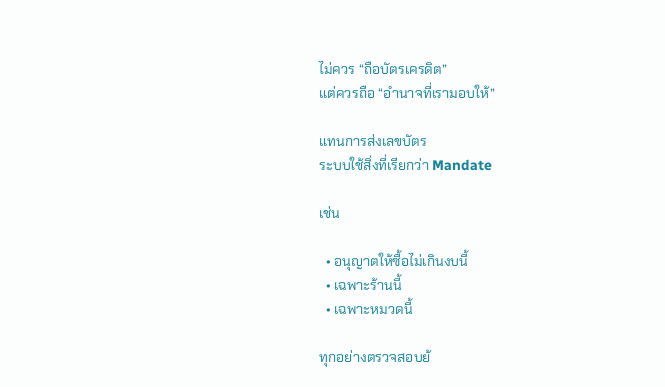ไม่ควร “ถือบัตรเครดิต”
แต่ควรถือ “อำนาจที่เรามอบให้”

แทนการส่งเลขบัตร
ระบบใช้สิ่งที่เรียกว่า Mandate

เช่น

  • อนุญาตให้ซื้อไม่เกินงบนี้
  • เฉพาะร้านนี้
  • เฉพาะหมวดนี้

ทุกอย่างตรวจสอบย้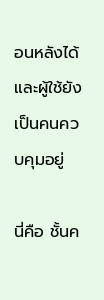อนหลังได้
และผู้ใช้ยังเป็นคนควบคุมอยู่

นี่คือ ชั้นค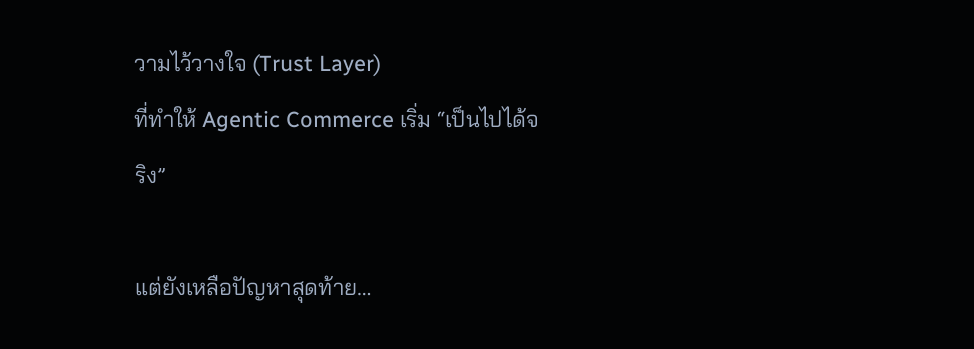วามไว้วางใจ (Trust Layer)
ที่ทำให้ Agentic Commerce เริ่ม “เป็นไปได้จริง”

แต่ยังเหลือปัญหาสุดท้าย…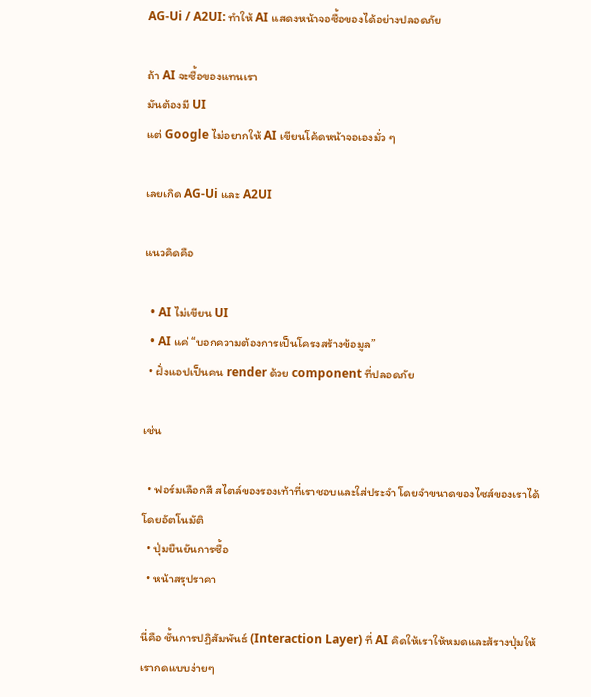AG-Ui / A2UI: ทำให้ AI แสดงหน้าจอซื้อของได้อย่างปลอดภัย

ถ้า AI จะซื้อของแทนเรา
มันต้องมี UI
แต่ Google ไม่อยากให้ AI เขียนโค้ดหน้าจอเองมั่ว ๆ

เลยเกิด AG-Ui และ A2UI

แนวคิดคือ

  • AI ไม่เขียน UI
  • AI แค่ “บอกความต้องการเป็นโครงสร้างข้อมูล”
  • ฝั่งแอปเป็นคน render ด้วย component ที่ปลอดภัย

เช่น

  • ฟอร์มเลือกสี สไตล์ของรองเท้าที่เราชอบและใส่ประจำ โดยจำขนาดของไซส์ของเราได้โดยอัตโนมัติ
  • ปุ่มยืนยันการซื้อ
  • หน้าสรุปราคา

นี่คือ ชั้นการปฏิสัมพันธ์ (Interaction Layer) ที่ AI คิดให้เราให้หมดและส้รางปุ่มให้เรากดแบบง่ายๆ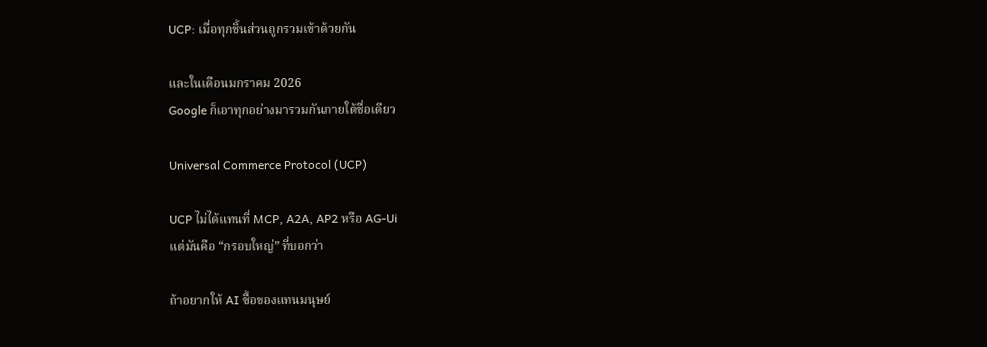UCP: เมื่อทุกชิ้นส่วนถูกรวมเข้าด้วยกัน

และในเดือนมกราคม 2026
Google ก็เอาทุกอย่างมารวมกันภายใต้ชื่อเดียว

Universal Commerce Protocol (UCP)

UCP ไม่ได้แทนที่ MCP, A2A, AP2 หรือ AG-Ui
แต่มันคือ “กรอบใหญ่” ที่บอกว่า

ถ้าอยากให้ AI ซื้อของแทนมนุษย์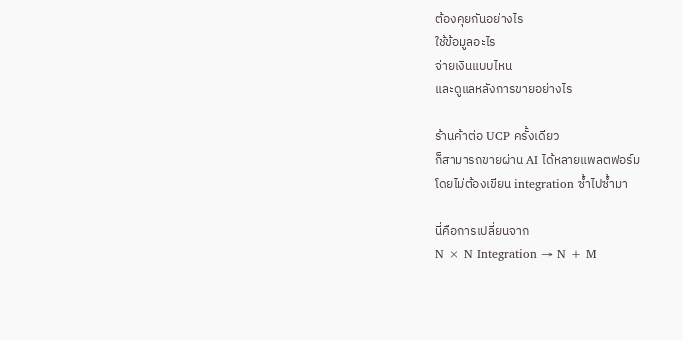ต้องคุยกันอย่างไร
ใช้ข้อมูลอะไร
จ่ายเงินแบบไหน
และดูแลหลังการขายอย่างไร

ร้านค้าต่อ UCP ครั้งเดียว
ก็สามารถขายผ่าน AI ได้หลายแพลตฟอร์ม
โดยไม่ต้องเขียน integration ซ้ำไปซ้ำมา

นี่คือการเปลี่ยนจาก
N × N Integration → N + M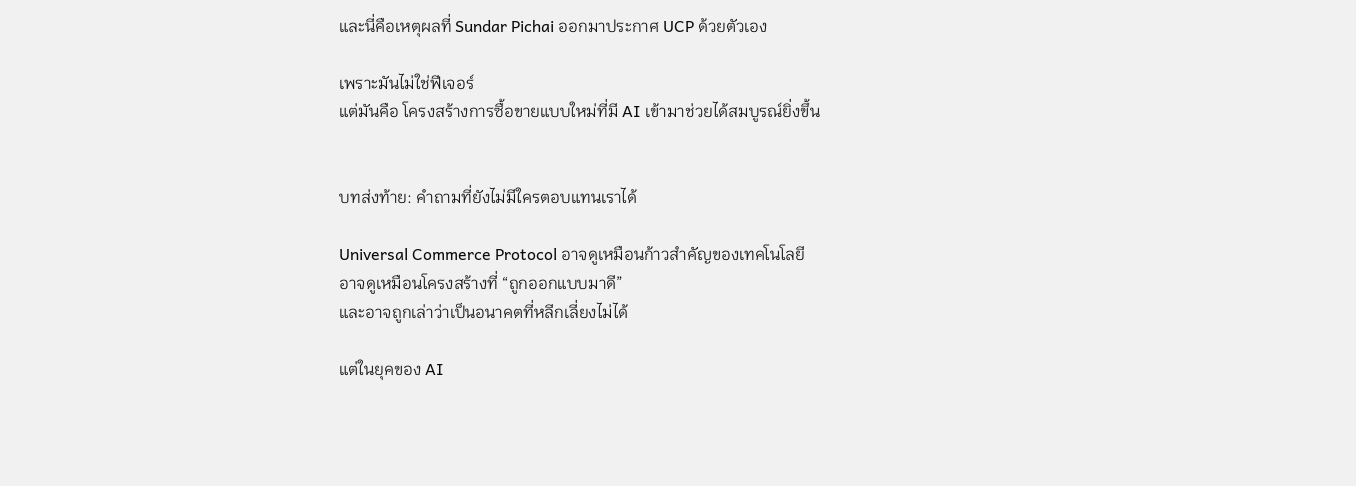และนี่คือเหตุผลที่ Sundar Pichai ออกมาประกาศ UCP ด้วยตัวเอง

เพราะมันไม่ใช่ฟีเจอร์
แต่มันคือ โครงสร้างการซื้อขายแบบใหม่ที่มี AI เข้ามาช่วยได้สมบูรณ์ยิ่งขึ้น


บทส่งท้าย: คำถามที่ยังไม่มีใครตอบแทนเราได้

Universal Commerce Protocol อาจดูเหมือนก้าวสำคัญของเทคโนโลยี
อาจดูเหมือนโครงสร้างที่ “ถูกออกแบบมาดี”
และอาจถูกเล่าว่าเป็นอนาคตที่หลีกเลี่ยงไม่ได้

แต่ในยุคของ AI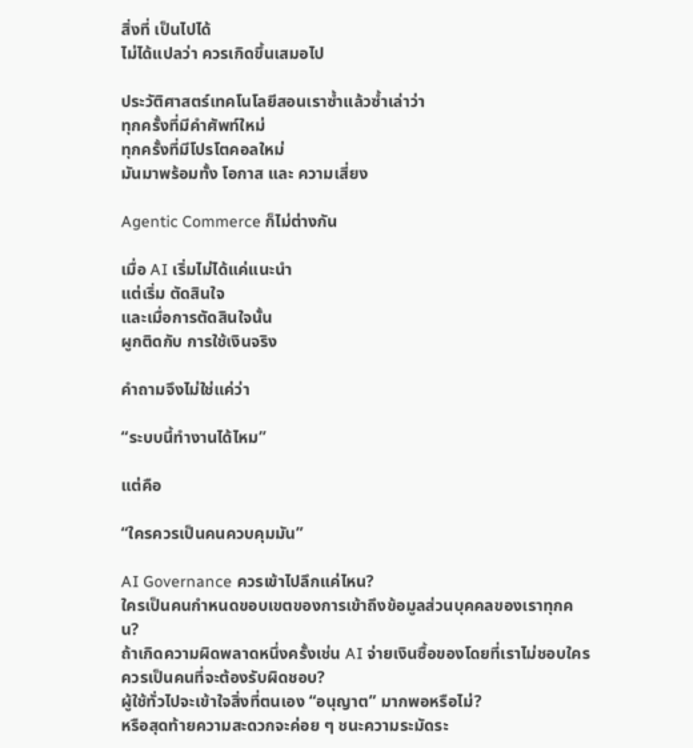สิ่งที่ เป็นไปได้
ไม่ได้แปลว่า ควรเกิดขึ้นเสมอไป

ประวัติศาสตร์เทคโนโลยีสอนเราซ้ำแล้วซ้ำเล่าว่า
ทุกครั้งที่มีคำศัพท์ใหม่
ทุกครั้งที่มีโปรโตคอลใหม่
มันมาพร้อมทั้ง โอกาส และ ความเสี่ยง

Agentic Commerce ก็ไม่ต่างกัน

เมื่อ AI เริ่มไม่ได้แค่แนะนำ
แต่เริ่ม ตัดสินใจ
และเมื่อการตัดสินใจนั้น
ผูกติดกับ การใช้เงินจริง

คำถามจึงไม่ใช่แค่ว่า

“ระบบนี้ทำงานได้ไหม”

แต่คือ

“ใครควรเป็นคนควบคุมมัน”

AI Governance ควรเข้าไปลึกแค่ไหน?
ใครเป็นคนกำหนดขอบเขตของการเข้าถึงข้อมูลส่วนบุคคลของเราทุกคน?
ถ้าเกิดความผิดพลาดหนึ่งครั้งเช่น AI จ่ายเงินซื้อของโดยที่เราไม่ชอบใครควรเป็นคนที่จะต้องรับผิดชอบ?
ผู้ใช้ทั่วไปจะเข้าใจสิ่งที่ตนเอง “อนุญาต” มากพอหรือไม่?
หรือสุดท้ายความสะดวกจะค่อย ๆ ชนะความระมัดระ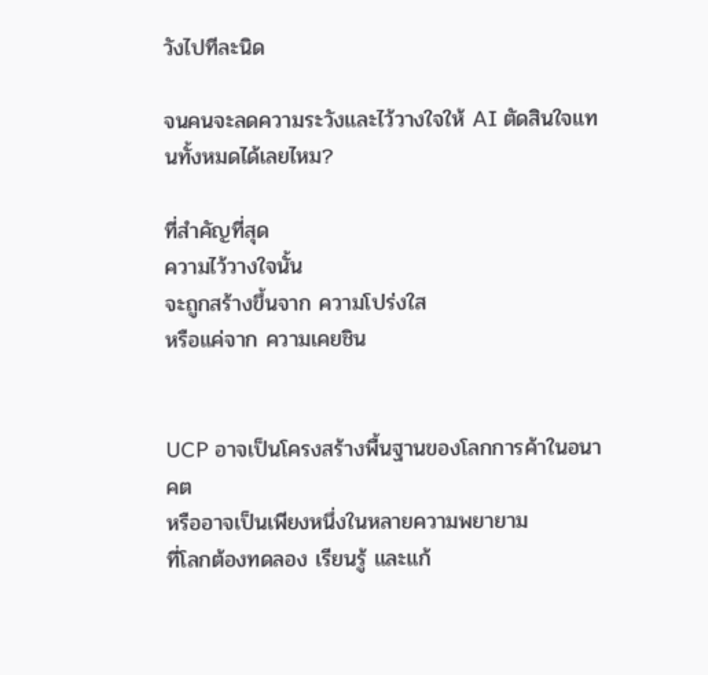วังไปทีละนิด

จนคนจะลดความระวังและไว้วางใจให้ AI ตัดสินใจแทนทั้งหมดได้เลยไหม?

ที่สำคัญที่สุด
ความไว้วางใจนั้น
จะถูกสร้างขึ้นจาก ความโปร่งใส
หรือแค่จาก ความเคยชิน


UCP อาจเป็นโครงสร้างพื้นฐานของโลกการค้าในอนาคต
หรืออาจเป็นเพียงหนึ่งในหลายความพยายาม
ที่โลกต้องทดลอง เรียนรู้ และแก้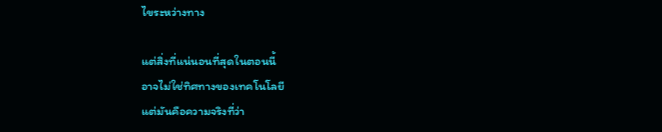ไขระหว่างทาง

แต่สิ่งที่แน่นอนที่สุดในตอนนี้
อาจไม่ใช่ทิศทางของเทคโนโลยี
แต่มันคือความจริงที่ว่า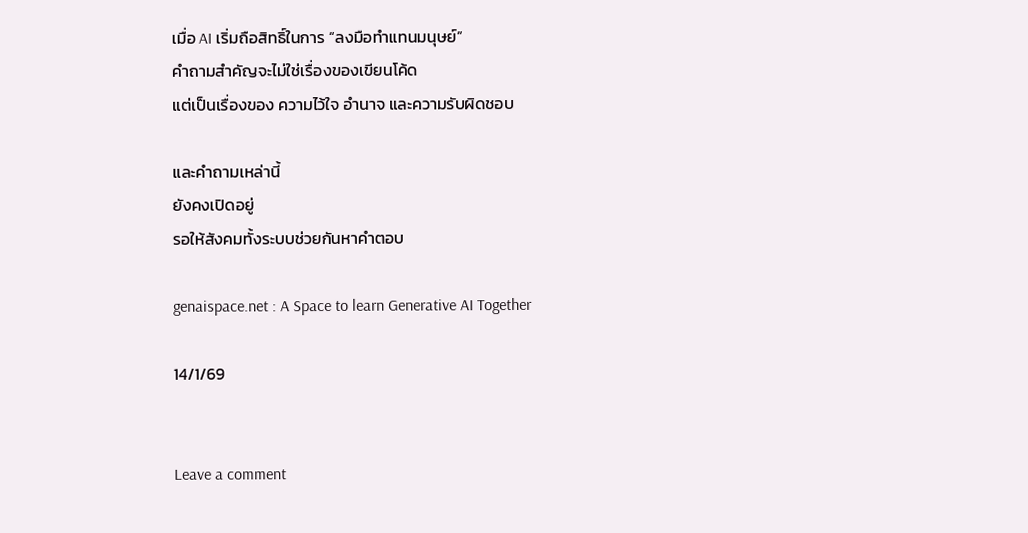เมื่อ AI เริ่มถือสิทธิ์ในการ “ลงมือทำแทนมนุษย์”
คำถามสำคัญจะไม่ใช่เรื่องของเขียนโค้ด
แต่เป็นเรื่องของ ความไว้ใจ อำนาจ และความรับผิดชอบ

และคำถามเหล่านี้
ยังคงเปิดอยู่
รอให้สังคมทั้งระบบช่วยกันหาคำตอบ

genaispace.net : A Space to learn Generative AI Together

14/1/69


Leave a comment